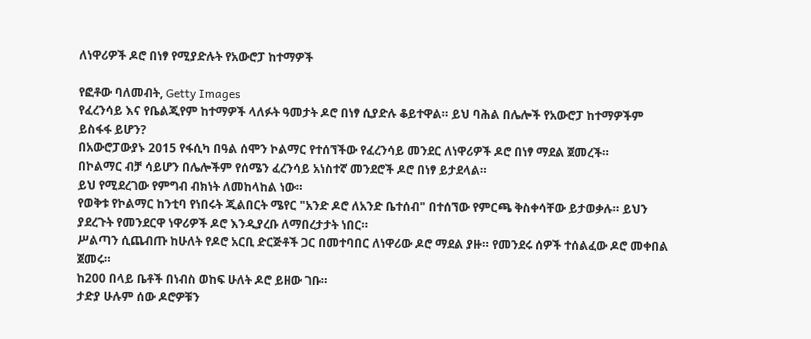ለነዋሪዎች ዶሮ በነፃ የሚያድሉት የአውሮፓ ከተማዎች

የፎቶው ባለመብት, Getty Images
የፈረንሳይ እና የቤልጂየም ከተማዎች ላለፉት ዓመታት ዶሮ በነፃ ሲያድሉ ቆይተዋል። ይህ ባሕል በሌሎች የአውሮፓ ከተማዎችም ይስፋፋ ይሆን?
በአውሮፓውያኑ 2015 የፋሲካ በዓል ሰሞን ኮልማር የተሰኘችው የፈረንሳይ መንደር ለነዋሪዎች ዶሮ በነፃ ማደል ጀመረች።
በኮልማር ብቻ ሳይሆን በሌሎችም የሰሜን ፈረንሳይ አነስተኛ መንደሮች ዶሮ በነፃ ይታደላል።
ይህ የሚደረገው የምግብ ብክነት ለመከላከል ነው።
የወቅቱ የኮልማር ከንቲባ የነበሩት ጂልበርት ሜየር "አንድ ዶሮ ለአንድ ቤተሰብ" በተሰኘው የምርጫ ቅስቀሳቸው ይታወቃሉ። ይህን ያደረጉት የመንደርዋ ነዋሪዎች ዶሮ እንዲያረቡ ለማበረታታት ነበር።
ሥልጣን ሲጨብጡ ከሁለት የዶሮ አርቢ ድርጅቶች ጋር በመተባበር ለነዋሪው ዶሮ ማደል ያዙ። የመንደሩ ሰዎች ተሰልፈው ዶሮ መቀበል ጀመሩ።
ከ200 በላይ ቤቶች በነብስ ወከፍ ሁለት ዶሮ ይዘው ገቡ።
ታድያ ሁሉም ሰው ዶሮዎቹን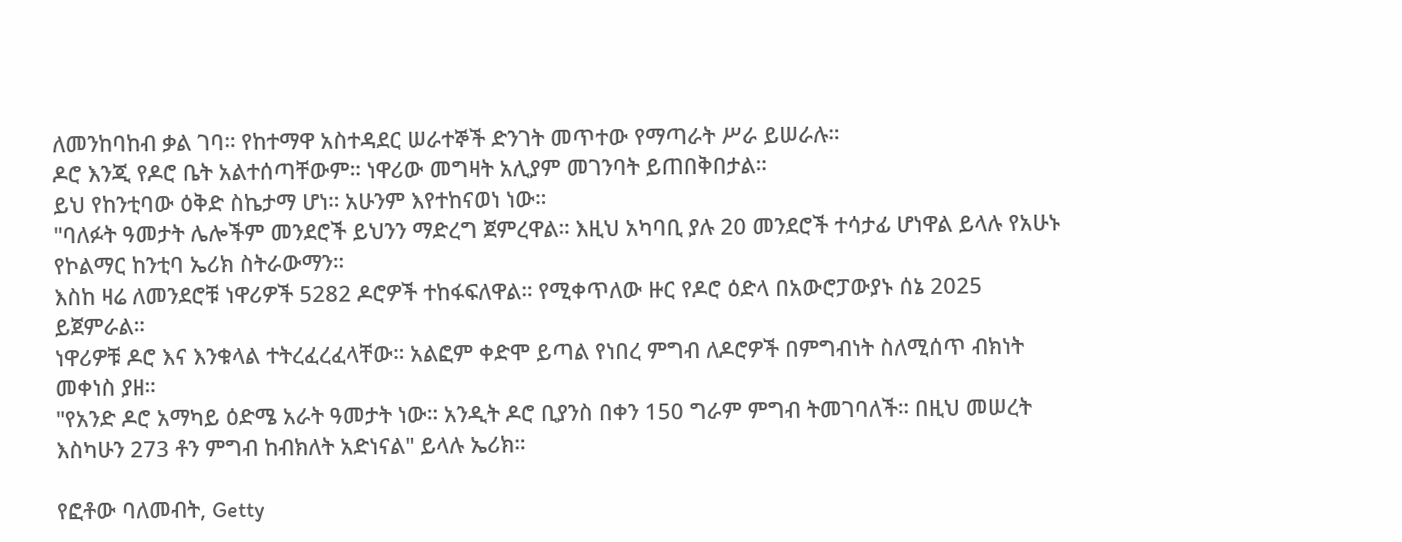ለመንከባከብ ቃል ገባ። የከተማዋ አስተዳደር ሠራተኞች ድንገት መጥተው የማጣራት ሥራ ይሠራሉ።
ዶሮ እንጂ የዶሮ ቤት አልተሰጣቸውም። ነዋሪው መግዛት አሊያም መገንባት ይጠበቅበታል።
ይህ የከንቲባው ዕቅድ ስኬታማ ሆነ። አሁንም እየተከናወነ ነው።
"ባለፉት ዓመታት ሌሎችም መንደሮች ይህንን ማድረግ ጀምረዋል። እዚህ አካባቢ ያሉ 20 መንደሮች ተሳታፊ ሆነዋል ይላሉ የአሁኑ የኮልማር ከንቲባ ኤሪክ ስትራውማን።
እስከ ዛሬ ለመንደሮቹ ነዋሪዎች 5282 ዶሮዎች ተከፋፍለዋል። የሚቀጥለው ዙር የዶሮ ዕድላ በአውሮፓውያኑ ሰኔ 2025 ይጀምራል።
ነዋሪዎቹ ዶሮ እና እንቁላል ተትረፈረፈላቸው። አልፎም ቀድሞ ይጣል የነበረ ምግብ ለዶሮዎች በምግብነት ስለሚሰጥ ብክነት መቀነስ ያዘ።
"የአንድ ዶሮ አማካይ ዕድሜ አራት ዓመታት ነው። አንዲት ዶሮ ቢያንስ በቀን 150 ግራም ምግብ ትመገባለች። በዚህ መሠረት እስካሁን 273 ቶን ምግብ ከብክለት አድነናል" ይላሉ ኤሪክ።

የፎቶው ባለመብት, Getty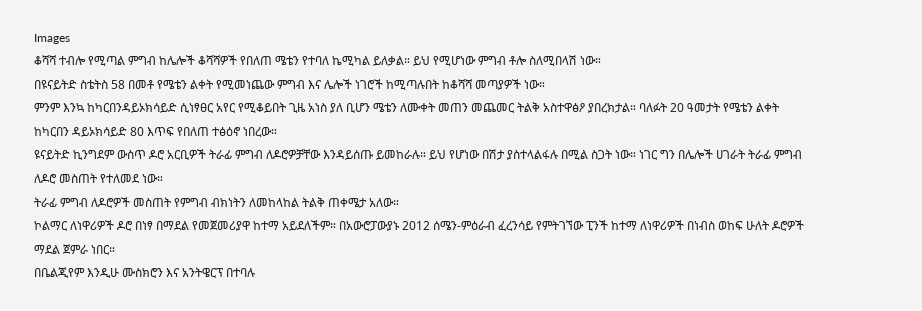Images
ቆሻሻ ተብሎ የሚጣል ምግብ ከሌሎች ቆሻሻዎች የበለጠ ሜቴን የተባለ ኬሚካል ይለቃል። ይህ የሚሆነው ምግብ ቶሎ ስለሚበላሽ ነው።
በዩናይትድ ስቴትስ 58 በመቶ የሜቴን ልቀት የሚመነጨው ምግብ እና ሌሎች ነገሮች ከሚጣሉበት ከቆሻሻ መጣያዎች ነው።
ምንም እንኳ ከካርበንዳይኦክሳይድ ሲነፃፀር አየር የሚቆይበት ጊዜ አነስ ያለ ቢሆን ሜቴን ለሙቀት መጠን መጨመር ትልቅ አስተዋፅዖ ያበረክታል። ባለፉት 20 ዓመታት የሜቴን ልቀት ከካርበን ዳይኦክሳይድ 80 እጥፍ የበለጠ ተፅዕኖ ነበረው።
ዩናይትድ ኪንግደም ውስጥ ዶሮ አርቢዎች ትራፊ ምግብ ለዶሮዎቻቸው እንዳይሰጡ ይመከራሉ። ይህ የሆነው በሽታ ያስተላልፋሉ በሚል ስጋት ነው። ነገር ግን በሌሎች ሀገራት ትራፊ ምግብ ለዶሮ መስጠት የተለመደ ነው።
ትራፊ ምግብ ለዶሮዎች መስጠት የምግብ ብክነትን ለመከላከል ትልቅ ጠቀሜታ አለው።
ኮልማር ለነዋሪዎች ዶሮ በነፃ በማደል የመጀመሪያዋ ከተማ አይደለችም። በአውሮፓውያኑ 2012 ሰሜን-ምዕራብ ፈረንሳይ የምትገኘው ፒንች ከተማ ለነዋሪዎች በነብስ ወከፍ ሁለት ዶሮዎች ማደል ጀምራ ነበር።
በቤልጂየም እንዲሁ ሙስክሮን እና አንትዌርፕ በተባሉ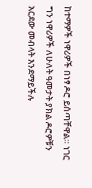ከተማዎች ነዋሪዎች በነፃ ዶሮ ይሰጣቸዋል። ነገር ግን ነዋሪዎች ለሁለት ዓመታት ያክል ዶሮዎቹን አርደው መብላት እንደማይችሉ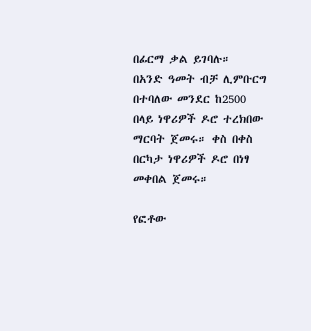በፊርማ ቃል ይገባሉ።
በአንድ ዓመት ብቻ ሊምቡርግ በተባለው መንደር ከ2500 በላይ ነዋሪዎች ዶሮ ተረክበው ማርባት ጀመሩ። ቀስ በቀስ በርካታ ነዋሪዎች ዶሮ በነፃ መቀበል ጀመሩ።

የፎቶው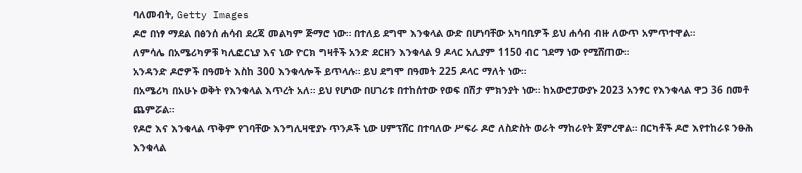ባለመብት, Getty Images
ዶሮ በነፃ ማደል በፅንሰ ሐሳብ ደረጃ መልካም ጅማሮ ነው። በተለይ ደግሞ እንቁላል ውድ በሆነባቸው አካባቢዎች ይህ ሐሳብ ብዙ ለውጥ አምጥተዋል።
ለምሳሌ በአሜሪካዎቹ ካሊፎርኒያ እና ኒው ዮርክ ግዛቶች አንድ ደርዘን እንቁላል 9 ዶላር አሊያም 1150 ብር ገደማ ነው የሚሸጠው።
አንዳንድ ዶሮዎች በዓመት እስከ 300 እንቁላሎች ይጥላሉ። ይህ ደግሞ በዓመት 225 ዶላር ማለት ነው።
በአሜሪካ በአሁኑ ወቅት የእንቁላል እጥረት አለ። ይህ የሆነው በሀገሪቱ በተከሰተው የወፍ በሽታ ምክንያት ነው። ከአውሮፓውያኑ 2023 አንፃር የእንቁላል ዋጋ 36 በመቶ ጨምሯል።
የዶሮ እና እንቁላል ጥቅም የገባቸው እንግሊዛዊያኑ ጥንዶች ኒው ሀምፕሸር በተባለው ሥፍራ ዶሮ ለስድስት ወራት ማከራየት ጀምረዋል። በርካቶች ዶሮ እየተከራዩ ንፁሕ እንቁላል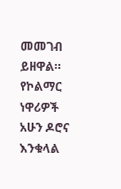መመገብ ይዘዋል።
የኮልማር ነዋሪዎች አሁን ዶሮና እንቁላል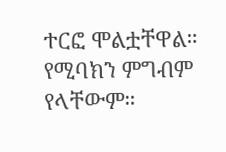ተርፎ ሞልቷቸዋል። የሚባክን ምግብም የላቸውም።